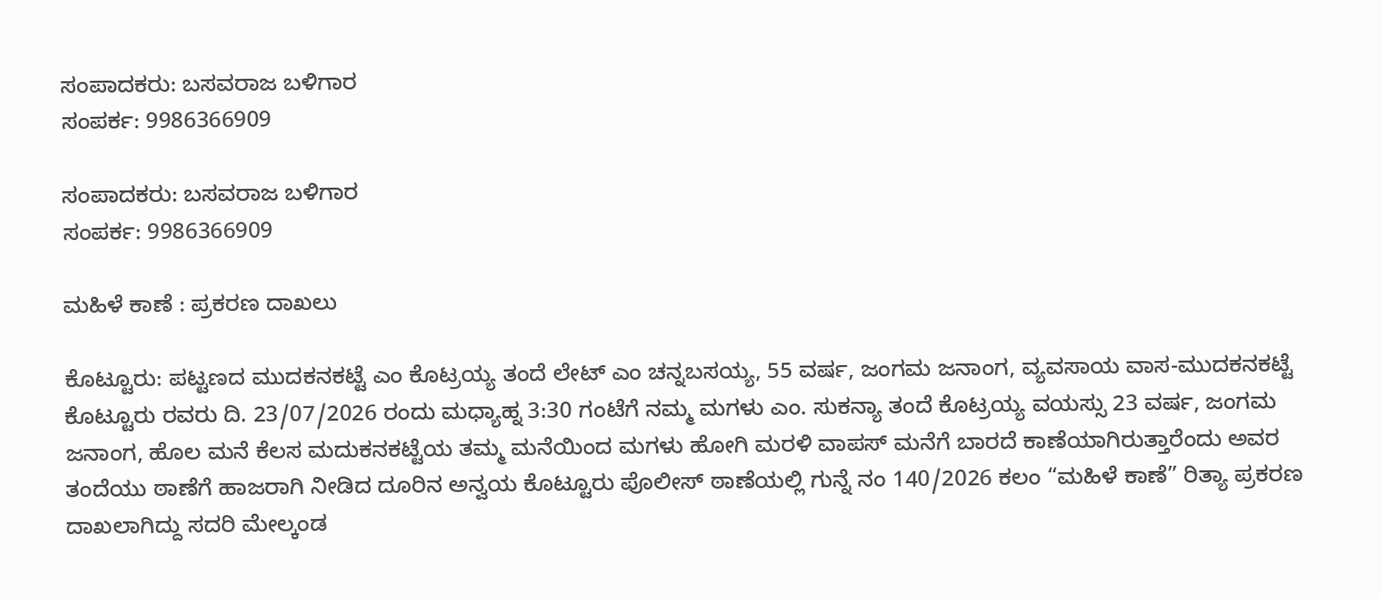ಸಂಪಾದಕರು: ಬಸವರಾಜ ಬಳಿಗಾರ
ಸಂಪರ್ಕ: 9986366909

ಸಂಪಾದಕರು: ಬಸವರಾಜ ಬಳಿಗಾರ
ಸಂಪರ್ಕ: 9986366909

ಮಹಿಳೆ ಕಾಣೆ : ಪ್ರಕರಣ ದಾಖಲು

ಕೊಟ್ಟೂರು: ಪಟ್ಟಣದ‌ ಮುದಕನಕಟ್ಟೆ ಎಂ ಕೊಟ್ರಯ್ಯ ತಂದೆ ಲೇಟ್ ಎಂ ಚನ್ನಬಸಯ್ಯ, 55 ವರ್ಷ, ಜಂಗಮ ಜನಾಂಗ, ವ್ಯವಸಾಯ ವಾಸ-ಮುದಕನಕಟ್ಟೆ ಕೊಟ್ಟೂರು ರವರು ದಿ. 23/07/2026 ರಂದು ಮಧ್ಯಾಹ್ನ 3:30 ಗಂಟೆಗೆ ನಮ್ಮ ಮಗಳು ಎಂ. ಸುಕನ್ಯಾ ತಂದೆ ಕೊಟ್ರಯ್ಯ ವಯಸ್ಸು 23 ವರ್ಷ, ಜಂಗಮ ಜನಾಂಗ, ಹೊಲ ಮನೆ ಕೆಲಸ ಮದುಕನಕಟ್ಟೆಯ ತಮ್ಮ ಮನೆಯಿಂದ ಮಗಳು ಹೋಗಿ ಮರಳಿ ವಾಪಸ್ ಮನೆಗೆ ಬಾರದೆ ಕಾಣೆಯಾಗಿರುತ್ತಾರೆಂದು ಅವರ ತಂದೆಯು ಠಾಣೆಗೆ ಹಾಜರಾಗಿ ನೀಡಿದ ದೂರಿನ ಅನ್ವಯ ಕೊಟ್ಟೂರು ಪೊಲೀಸ್ ಠಾಣೆಯಲ್ಲಿ ಗುನ್ನೆ ನಂ 140/2026 ಕಲಂ “ಮಹಿಳೆ ಕಾಣೆ” ರಿತ್ಯಾ ಪ್ರಕರಣ ದಾಖಲಾಗಿದ್ದು ಸದರಿ ಮೇಲ್ಕಂಡ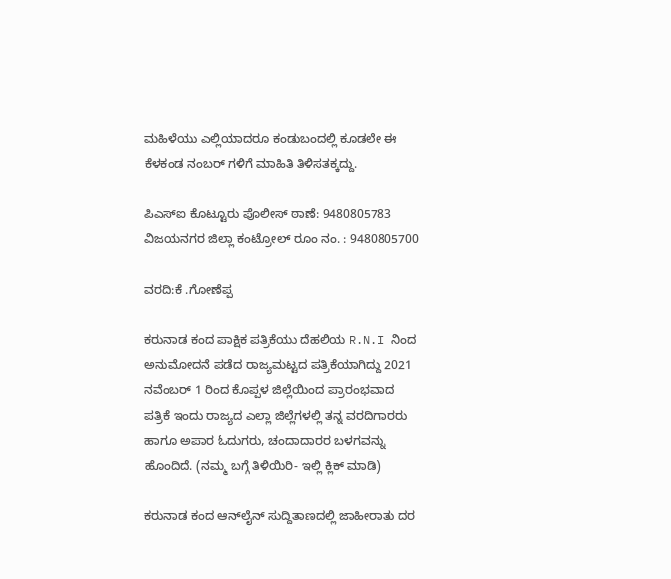ಮಹಿಳೆಯು ಎಲ್ಲಿಯಾದರೂ ಕಂಡುಬಂದಲ್ಲಿ ಕೂಡಲೇ ಈ ಕೆಳಕಂಡ ನಂಬರ್ ಗಳಿಗೆ ಮಾಹಿತಿ ತಿಳಿಸತಕ್ಕದ್ದು.

ಪಿಎಸ್ಐ ಕೊಟ್ಟೂರು ಪೊಲೀಸ್ ಠಾಣೆ: 9480805783
ವಿಜಯನಗರ ಜಿಲ್ಲಾ ಕಂಟ್ರೋಲ್ ರೂಂ ನಂ. : 9480805700

ವರದಿ:ಕೆ .ಗೋಣೆಪ್ಪ

ಕರುನಾಡ ಕಂದ ಪಾಕ್ಷಿಕ ಪತ್ರಿಕೆಯು ದೆಹಲಿಯ R.N.I ನಿಂದ ಅನುಮೋದನೆ ಪಡೆದ ರಾಜ್ಯಮಟ್ಟದ ಪತ್ರಿಕೆಯಾಗಿದ್ದು 2021 ನವೆಂಬರ್ 1 ರಿಂದ ಕೊಪ್ಪಳ ಜಿಲ್ಲೆಯಿಂದ ಪ್ರಾರಂಭವಾದ ಪತ್ರಿಕೆ ಇಂದು ರಾಜ್ಯದ ಎಲ್ಲಾ ಜಿಲ್ಲೆಗಳಲ್ಲಿ ತನ್ನ ವರದಿಗಾರರು ಹಾಗೂ ಅಪಾರ ಓದುಗರು, ಚಂದಾದಾರರ ಬಳಗವನ್ನು ಹೊಂದಿದೆ. (ನಮ್ಮ ಬಗ್ಗೆ ತಿಳಿಯಿರಿ- ಇಲ್ಲಿ ಕ್ಲಿಕ್‌ ಮಾಡಿ)

ಕರುನಾಡ ಕಂದ ಆನ್‌ಲೈನ್‌ ಸುದ್ದಿತಾಣದಲ್ಲಿ ಜಾಹೀರಾತು ದರ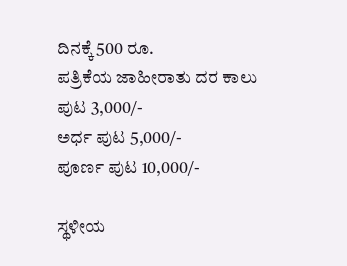ದಿನಕ್ಕೆ 500 ರೂ.
ಪತ್ರಿಕೆಯ ಜಾಹೀರಾತು ದರ ಕಾಲು ಪುಟ 3,000/-
ಅರ್ಧ ಪುಟ 5,000/-
ಪೂರ್ಣ ಪುಟ 10,000/-

ಸ್ಥಳೀಯ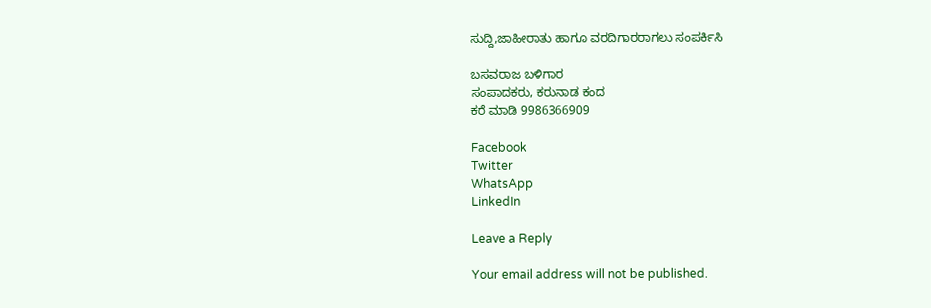ಸುದ್ದಿ,ಜಾಹೀರಾತು ಹಾಗೂ ವರದಿಗಾರರಾಗಲು ಸಂಪರ್ಕಿಸಿ

ಬಸವರಾಜ ಬಳಿಗಾರ
ಸಂಪಾದಕರು, ಕರುನಾಡ ಕಂದ
ಕರೆ ಮಾಡಿ 9986366909

Facebook
Twitter
WhatsApp
LinkedIn

Leave a Reply

Your email address will not be published.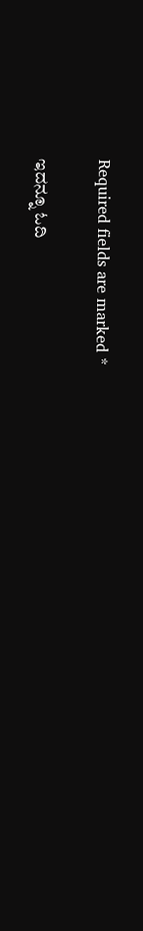Required fields are marked *

ಇದನ್ನೂ ಓದಿ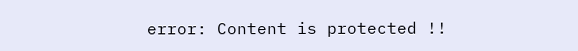error: Content is protected !!